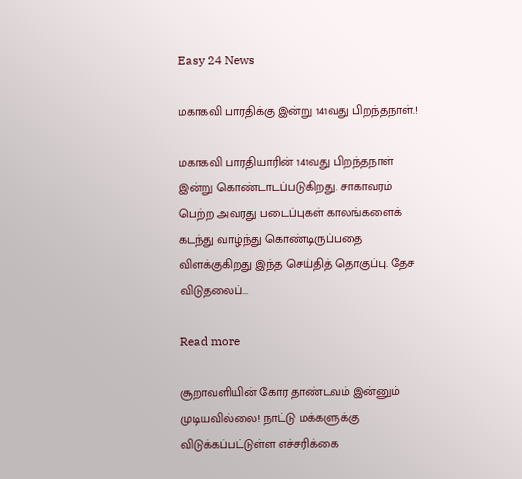Easy 24 News

மகாகவி பாரதிக்கு இன்று 141வது பிறந்தநாள்.!

மகாகவி பாரதியாரின் 141வது பிறந்தநாள் இன்று கொண்டாடப்படுகிறது. சாகாவரம் பெற்ற அவரது படைப்புகள் காலங்களைக் கடந்து வாழ்ந்து கொண்டிருப்பதை விளக்குகிறது இந்த செய்தித் தொகுப்பு. தேச விடுதலைப்...

Read more

சூறாவளியின் கோர தாண்டவம் இன்னும் முடியவில்லை! நாட்டு மக்களுக்கு விடுக்கப்பட்டுள்ள எச்சரிக்கை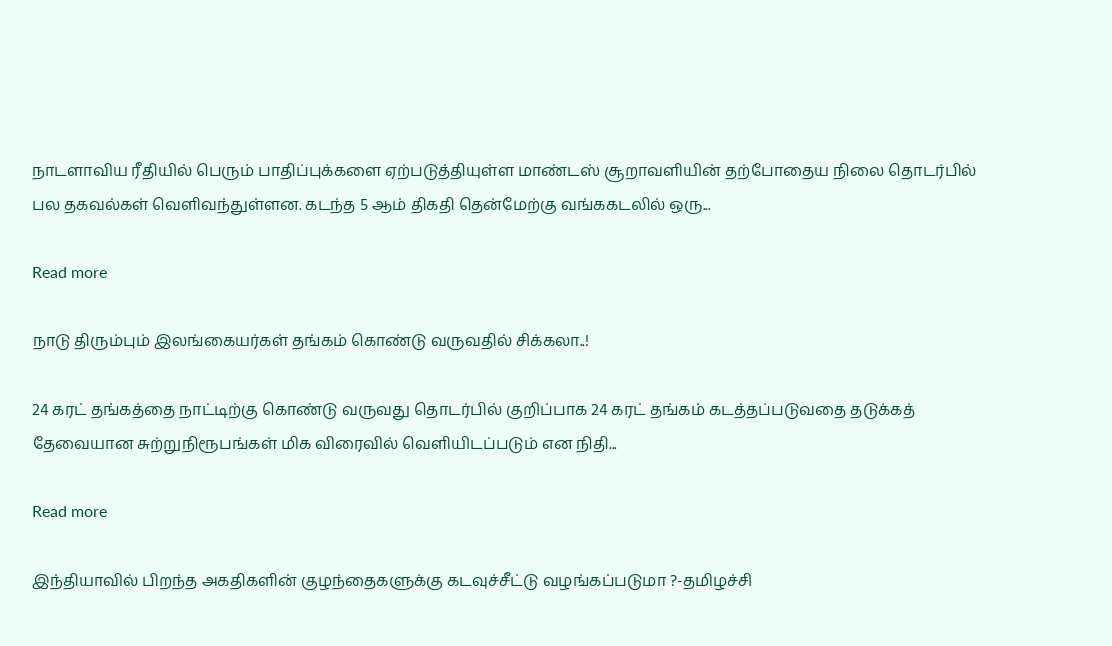நாடளாவிய ரீதியில் பெரும் பாதிப்புக்களை ஏற்படுத்தியுள்ள மாண்டஸ் சூறாவளியின் தற்போதைய நிலை தொடர்பில் பல தகவல்கள் வெளிவந்துள்ளன. கடந்த 5 ஆம் திகதி தென்மேற்கு வங்ககடலில் ஒரு...

Read more

நாடு திரும்பும் இலங்கையர்கள் தங்கம் கொண்டு வருவதில் சிக்கலா..!

24 கரட் தங்கத்தை நாட்டிற்கு கொண்டு வருவது தொடர்பில் குறிப்பாக 24 கரட் தங்கம் கடத்தப்படுவதை தடுக்கத் தேவையான சுற்றுநிரூபங்கள் மிக விரைவில் வெளியிடப்படும் என நிதி...

Read more

இந்தியாவில் பிறந்த அகதிகளின் குழந்தைகளுக்கு கடவுச்சீட்டு வழங்கப்படுமா ?-தமிழச்சி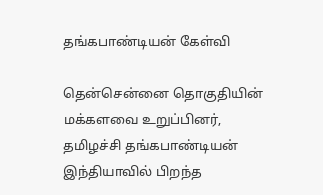தங்கபாண்டியன் கேள்வி

தென்சென்னை தொகுதியின் மக்களவை உறுப்பினர், தமிழச்சி தங்கபாண்டியன் இந்தியாவில் பிறந்த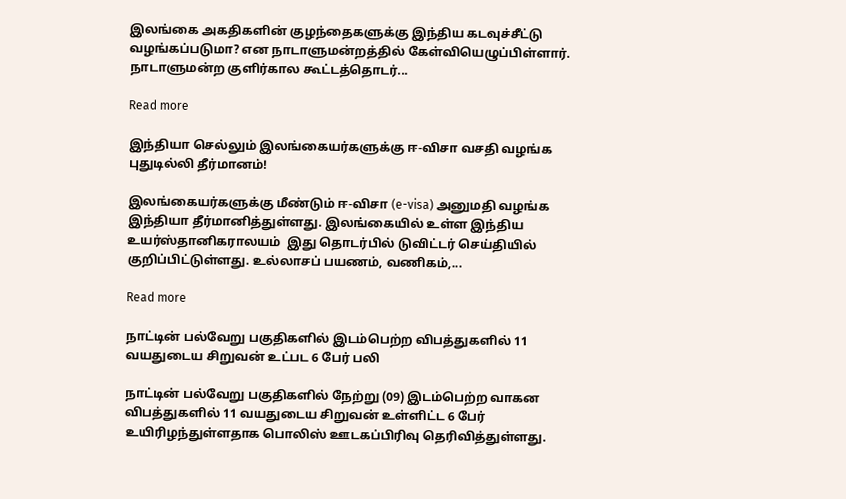இலங்கை அகதிகளின் குழந்தைகளுக்கு இந்திய கடவுச்சீட்டு வழங்கப்படுமா? என நாடாளுமன்றத்தில் கேள்வியெழுப்பிள்ளார். நாடாளுமன்ற குளிர்கால கூட்டத்தொடர்...

Read more

இந்தியா செல்லும் இலங்கையர்களுக்கு ஈ-விசா வசதி வழங்க புதுடில்லி தீர்மானம்!

இலங்கையர்களுக்கு மீண்டும் ஈ-விசா (e-visa) அனுமதி வழங்க இந்தியா தீர்மானித்துள்ளது. இலங்கையில் உள்ள இந்திய உயர்ஸ்தானிகராலயம்  இது தொடர்பில் டுவிட்டர் செய்தியில் குறிப்பிட்டுள்ளது. உல்லாசப் பயணம், வணிகம்,...

Read more

நாட்டின் பல்வேறு பகுதிகளில் இடம்பெற்ற விபத்துகளில் 11 வயதுடைய சிறுவன் உட்பட 6 பேர் பலி

நாட்டின் பல்வேறு பகுதிகளில் நேற்று (09) இடம்பெற்ற வாகன விபத்துகளில் 11 வயதுடைய சிறுவன் உள்ளிட்ட 6 பேர் உயிரிழந்துள்ளதாக பொலிஸ் ஊடகப்பிரிவு தெரிவித்துள்ளது.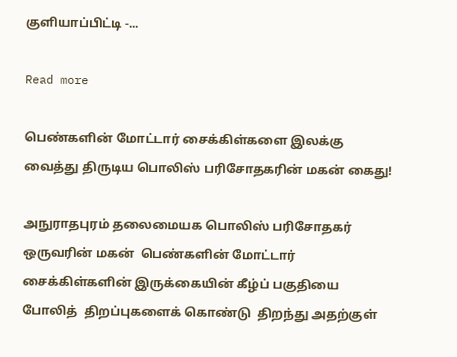குளியாப்பிட்டி -...

Read more

பெண்களின் மோட்டார் சைக்கிள்களை இலக்கு வைத்து திருடிய பொலிஸ் பரிசோதகரின் மகன் கைது!

அநுராதபுரம் தலைமையக பொலிஸ் பரிசோதகர் ஒருவரின் மகன்  பெண்களின் மோட்டார் சைக்கிள்களின் இருக்கையின் கீழ்ப் பகுதியை  போலித்  திறப்புகளைக் கொண்டு  திறந்து அதற்குள்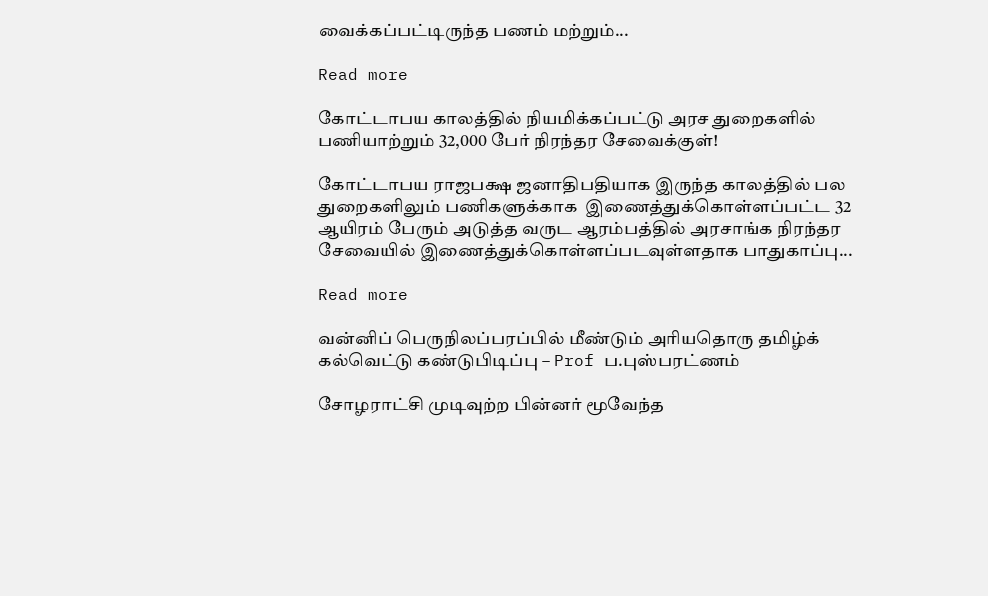வைக்கப்பட்டிருந்த பணம் மற்றும்...

Read more

கோட்டாபய காலத்தில் நியமிக்கப்பட்டு அரச துறைகளில் பணியாற்றும் 32,000 பேர் நிரந்தர சேவைக்குள்!

கோட்டாபய ராஜபக்ஷ ஜனாதிபதியாக இருந்த காலத்தில் பல துறைகளிலும் பணிகளுக்காக  இணைத்துக்கொள்ளப்பட்ட 32 ஆயிரம் பேரும் அடுத்த வருட ஆரம்பத்தில் அரசாங்க நிரந்தர சேவையில் இணைத்துக்கொள்ளப்படவுள்ளதாக பாதுகாப்பு...

Read more

வன்னிப் பெருநிலப்பரப்பில் மீண்டும் அரியதொரு தமிழ்க் கல்வெட்டு கண்டுபிடிப்பு – Prof ப.புஸ்பரட்ணம்

சோழராட்சி முடிவுற்ற பின்னர் மூவேந்த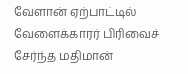வேளான் ஏற்பாட்டில் வேளைக்காரர் பிரிவைச் சேர்ந்த மதிமான்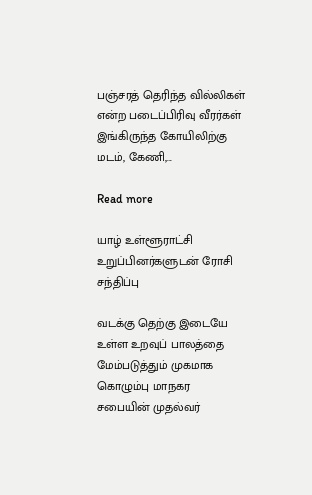பஞ்சரத் தெரிந்த வில்லிகள் என்ற படைப்பிரிவு வீரர்கள் இங்கிருந்த கோயிலிற்கு மடம், கேணி,...

Read more

யாழ் உள்ளூராட்சி உறுப்பினர்களுடன் ரோசி சந்திப்பு

வடக்கு தெற்கு இடையே உள்ள உறவுப் பாலத்தை மேம்படுத்தும் முகமாக கொழும்பு மாநகர சபையின் முதல்வர்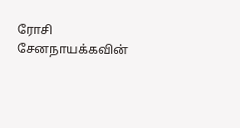ரோசி சேனநாயக்கவின்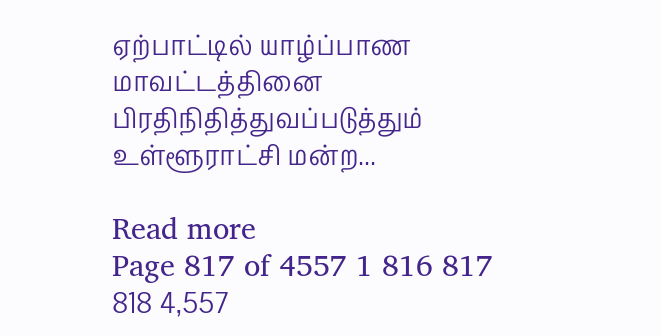ஏற்பாட்டில் யாழ்ப்பாண மாவட்டத்தினை பிரதிநிதித்துவப்படுத்தும் உள்ளூராட்சி மன்ற...

Read more
Page 817 of 4557 1 816 817 818 4,557